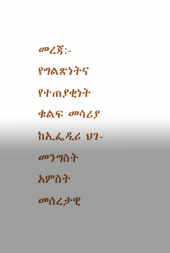መረጃ:- የግልጽነትና የተጠያቂነት ቁልፍ መሳሪያ
ከኢፌዲሪ ህገ- መንግስት አምስት መሰረታዊ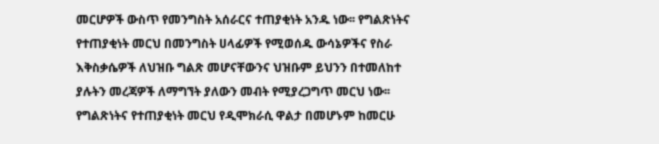መርሆዎች ውስጥ የመንግስት አሰራርና ተጠያቂነት አንዱ ነው፡፡ የግልጽነትና የተጠያቂነት መርህ በመንግስት ሀላፊዎች የሚወሰዱ ውሳኔዎችና የስራ እቅስቃሴዎች ለህዝቡ ግልጽ መሆናቸውንና ህዝቡም ይህንን በተመለከተ ያሉትን መረጃዎች ለማግኘት ያለውን መብት የሚያረጋግጥ መርህ ነው፡፡ የግልጽነትና የተጠያቂነት መርህ የዲሞክራሲ ዋልታ በመሆኑም ከመርሁ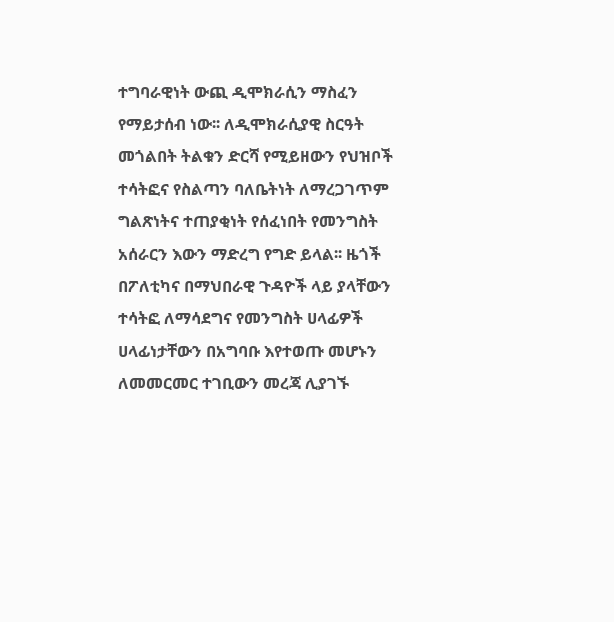ተግባራዊነት ውጪ ዲሞክራሲን ማስፈን የማይታሰብ ነው፡፡ ለዲሞክራሲያዊ ስርዓት መጎልበት ትልቁን ድርሻ የሚይዘውን የህዝቦች ተሳትፎና የስልጣን ባለቤትነት ለማረጋገጥም ግልጽነትና ተጠያቂነት የሰፈነበት የመንግስት አሰራርን እውን ማድረግ የግድ ይላል፡፡ ዜጎች በፖለቲካና በማህበራዊ ጉዳዮች ላይ ያላቸውን ተሳትፎ ለማሳደግና የመንግስት ሀላፊዎች ሀላፊነታቸውን በአግባቡ እየተወጡ መሆኑን ለመመርመር ተገቢውን መረጃ ሊያገኙ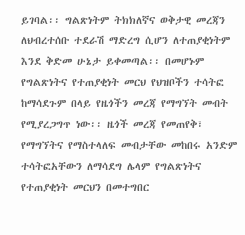ይገባል፡፡ ግልጽነትም ትክክለኛና ወቅታዊ መረጃን ለህብረተሰቡ ተደራሽ ማድረግ ሲሆን ለተጠያቂነትም እንደ ቅድመ ሁኔታ ይቀመጣል፡፡ በመሆኑም የግልጽነትና የተጠያቂነት መርህ የህዝቦችን ተሳትፎ ከማሳደጉም በላይ የዜጎችን መረጃ የማግኘት መብት የሚያረጋግጥ ነው፡፡ ዜጎች መረጃ የመጠየቅ፣ የማግኘትና የማስተላለፍ መብታቸው መከበሩ አንድም ተሳትፎአቸውን ለማሳደግ ሌላም የግልጽነትና የተጠያቂነት መርህን በመተግበር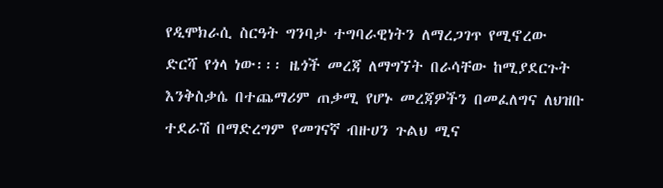የዲሞክራሲ ስርዓት ግንባታ ተግባራዊነትን ለማረጋገጥ የሚኖረው ድርሻ የጎላ ነው፡፡፡ ዜጎች መረጃ ለማግኘት በራሳቸው ከሚያደርጉት እንቅስቃሴ በተጨማሪም ጠቃሚ የሆኑ መረጃዎችን በመፈለግና ለህዝቡ ተደራሽ በማድረግም የመገናኛ ብዙሀን ጉልህ ሚና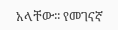አላቸው፡፡ የመገናኛ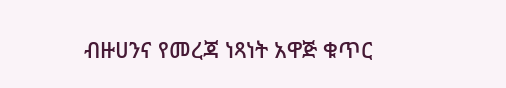ብዙሀንና የመረጃ ነጻነት አዋጅ ቁጥር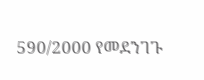590/2000 የመደንገጉ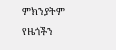ምክንያትም የዜጎችን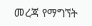መረጃ የማግኘት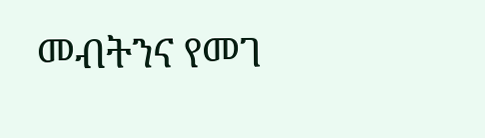መብትንና የመገ